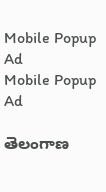Mobile Popup Ad
Mobile Popup Ad

తెలంగాణ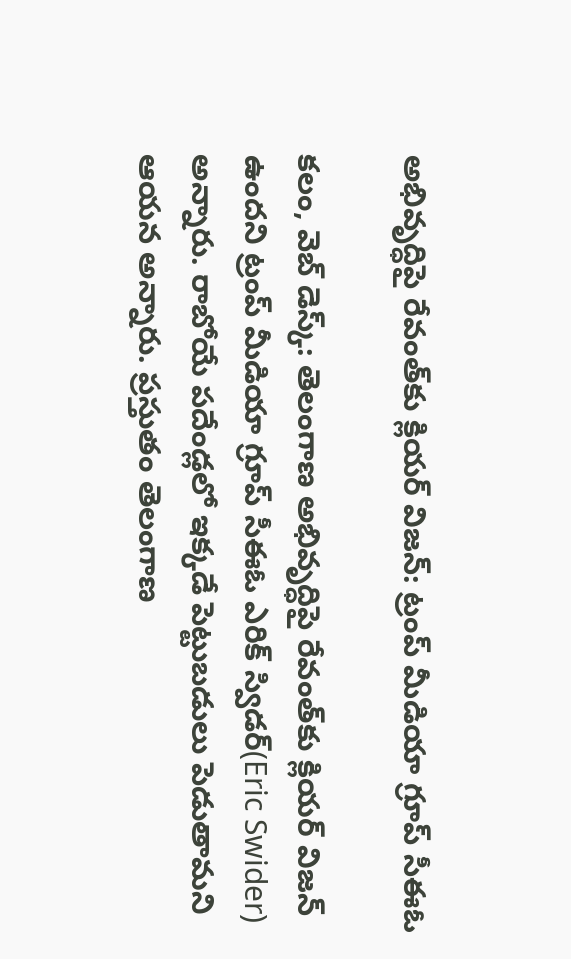అభివృద్ధిపై రేవంత్‌కు క్లియర్ విజన్: ట్రంప్ మీడియా గ్రూప్ సీఈఓ

కలం, వెబ్ డెస్క్: తెలంగాణ అభివృద్ధిపై రేవంత్‌కు క్లియర్ విజన్ ఉందని ట్రంప్ మీడియా గ్రూప్ సీఈఓ ఎరిక్ స్విడర్(Eric Swider) అన్నారు. రాబోయే పదేండ్లలో ఇక్కడే పెట్టుబడులు పెడుతామని ఆయన అన్నారు. ప్రస్తుతం తెలంగాణ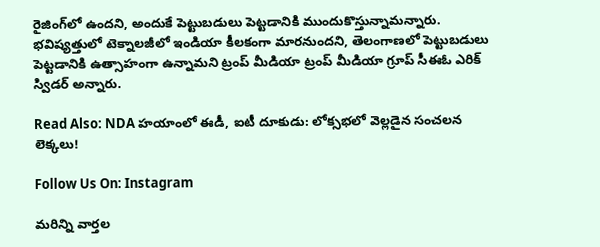రైజింగ్‌లో ఉందని, అందుకే పెట్టుబడులు పెట్టడానికి ముందుకొస్తున్నామన్నారు. భవిష్యత్తులో టెక్నాలజీలో ఇండియా కీలకంగా మారనుందని, తెలంగాణలో పెట్టుబడులు పెట్టడానికి ఉత్సాహంగా ఉన్నామని ట్రంప్ మీడియా ట్రంప్ మీడియా గ్రూప్ సీఈఓ ఎరిక్ స్విడర్ అన్నారు.

Read Also: NDA హయాంలో ఈడీ, ఐటీ దూకుడు: లోక్సభలో వెల్లడైన సంచలన లెక్కలు!

Follow Us On: Instagram

మ‌రిన్ని వార్త‌ల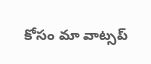కోసం మా వాట్స‌ప్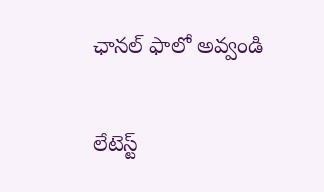ఛాన‌ల్ ఫాలో అవ్వండి

లేటెస్ట్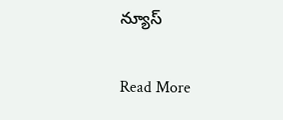న్యూస్‌

Read More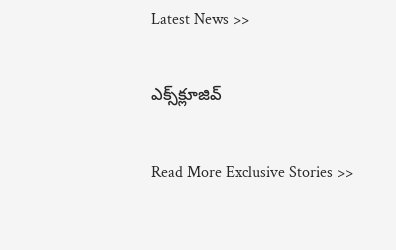Latest News >>

ఎక్స్‌క్లూజివ్‌

Read More Exclusive Stories >>